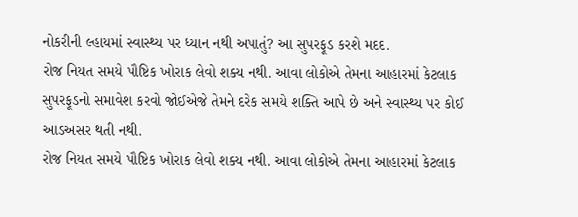નોકરીની લ્હાયમાં સ્વાસ્થ્ય પર ધ્યાન નથી અપાતું? આ સુપરફૂડ કરશે મદદ.
રોજ નિયત સમયે પૌષ્ટિક ખોરાક લેવો શક્ય નથી. આવા લોકોએ તેમના આહારમાં કેટલાક સુપરફૂડનો સમાવેશ કરવો જોઈએજે તેમને દરેક સમયે શક્તિ આપે છે અને સ્વાસ્થ્ય પર કોઈ આડઅસર થતી નથી.
રોજ નિયત સમયે પૌષ્ટિક ખોરાક લેવો શક્ય નથી. આવા લોકોએ તેમના આહારમાં કેટલાક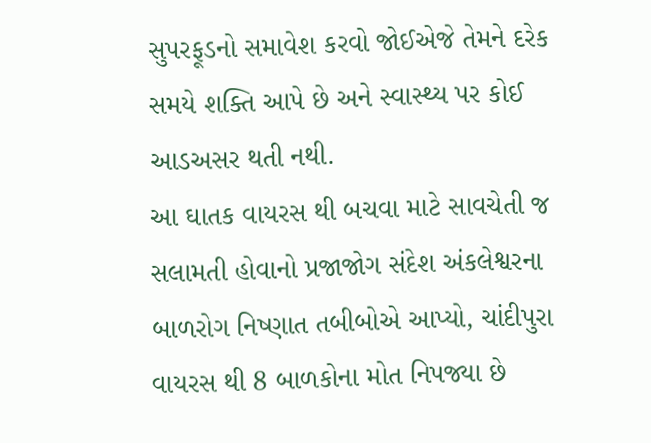સુપરફૂડનો સમાવેશ કરવો જોઈએજે તેમને દરેક સમયે શક્તિ આપે છે અને સ્વાસ્થ્ય પર કોઈ આડઅસર થતી નથી.
આ ઘાતક વાયરસ થી બચવા માટે સાવચેતી જ સલામતી હોવાનો પ્રજાજોગ સંદેશ અંકલેશ્વરના બાળરોગ નિષ્ણાત તબીબોએ આપ્યો, ચાંદીપુરા વાયરસ થી 8 બાળકોના મોત નિપજ્યા છે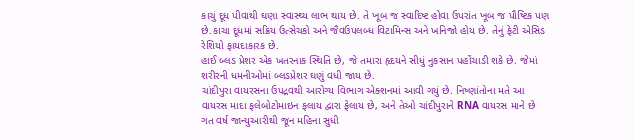કાચું દૂધ પીવાથી ઘણા સ્વાસ્થ્ય લાભ થાય છે. તે ખૂબ જ સ્વાદિષ્ટ હોવા ઉપરાંત ખૂબ જ પૌષ્ટિક પણ છે.કાચા દૂધમાં સક્રિય ઉત્સેચકો અને જૈવઉપલબ્ધ વિટામિન્સ અને ખનિજો હોય છે. તેનું ફેટી એસિડ રેશિયો ફાયદાકારક છે.
હાઈ બ્લડ પ્રેશર એક ખતરનાક સ્થિતિ છે, જે તમારા હૃદયને સીધું નુકસાન પહોંચાડી શકે છે. જેમાં શરીરની ધમનીઓમાં બ્લડપ્રેશર ઘણું વધી જાય છે.
ચાંદીપુરા વાયરસના ઉપદ્રવથી આરોગ્ય વિભાગ એક્શનમાં આવી ગયું છે. નિષ્ણાંતોના મતે આ વાયરસ માદા ફલેબોટોમાઇન ફલાય દ્વારા ફેલાય છે, અને તેઓ ચાંદીપુરાને RNA વાયરસ માને છે
ગત વર્ષ જાન્યુઆરીથી જૂન મહિના સુધી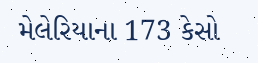મેલેરિયાના 173 કેસો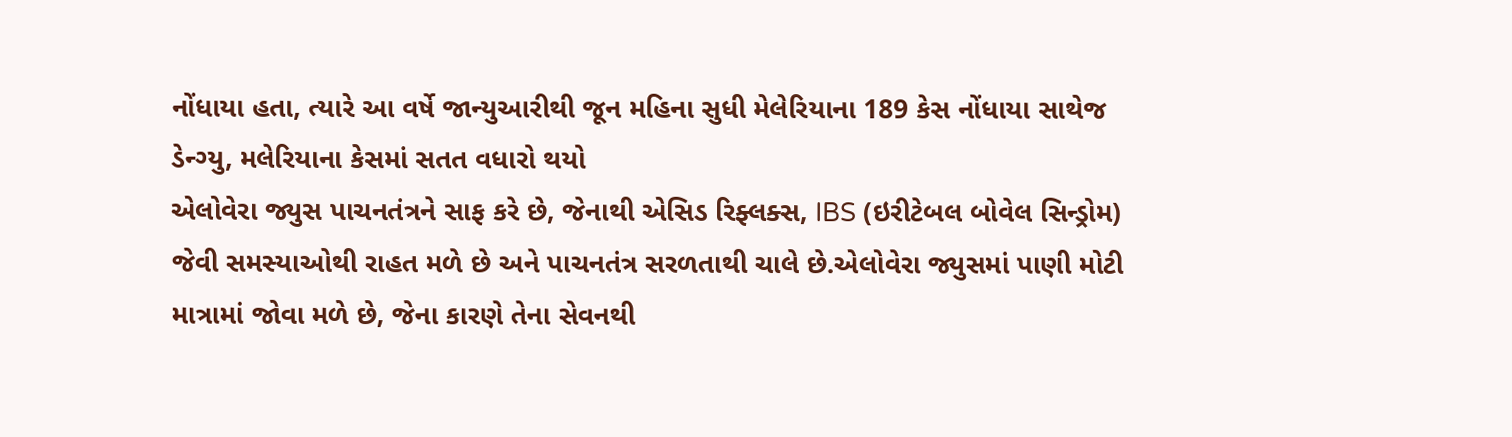નોંધાયા હતા, ત્યારે આ વર્ષે જાન્યુઆરીથી જૂન મહિના સુધી મેલેરિયાના 189 કેસ નોંધાયા સાથેજ ડેન્ગ્યુ, મલેરિયાના કેસમાં સતત વધારો થયો
એલોવેરા જ્યુસ પાચનતંત્રને સાફ કરે છે, જેનાથી એસિડ રિફ્લક્સ, IBS (ઇરીટેબલ બોવેલ સિન્ડ્રોમ) જેવી સમસ્યાઓથી રાહત મળે છે અને પાચનતંત્ર સરળતાથી ચાલે છે.એલોવેરા જ્યુસમાં પાણી મોટી માત્રામાં જોવા મળે છે, જેના કારણે તેના સેવનથી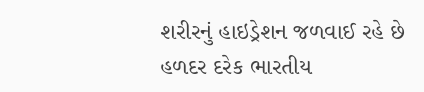શરીરનું હાઇડ્રેશન જળવાઈ રહે છે
હળદર દરેક ભારતીય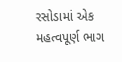રસોડામાં એક મહત્વપૂર્ણ ભાગ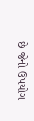છે જેનો ઉપયોગ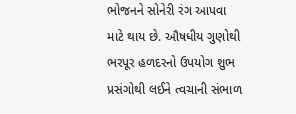ભોજનને સોનેરી રંગ આપવા માટે થાય છે. ઔષધીય ગુણોથી ભરપૂર હળદરનો ઉપયોગ શુભ પ્રસંગોથી લઈને ત્વચાની સંભાળ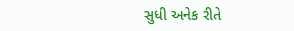સુધી અનેક રીતે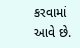કરવામાં આવે છે.